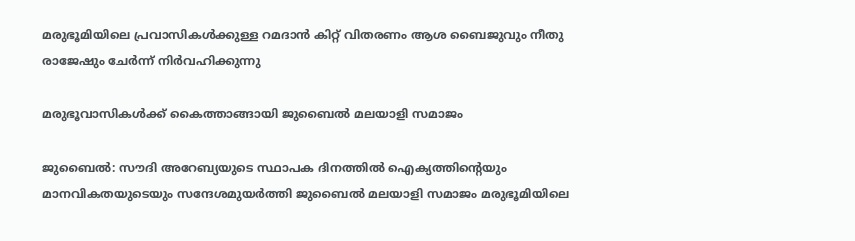മരുഭൂമിയിലെ പ്രവാസികൾക്കുള്ള റമദാൻ കിറ്റ് വിതരണം ആശ ബൈജുവും നീതു രാജേഷും ചേർന്ന് നിർവഹിക്കുന്നു

മരുഭൂവാസികൾക്ക് കൈത്താങ്ങായി ജുബൈൽ മലയാളി സമാജം

ജുബൈൽ: സൗദി അറേബ്യയുടെ സ്ഥാപക ദിനത്തിൽ ഐക്യത്തിന്റെയും മാനവികതയുടെയും സന്ദേശമുയർത്തി ജുബൈൽ മലയാളി സമാജം മരുഭൂമിയിലെ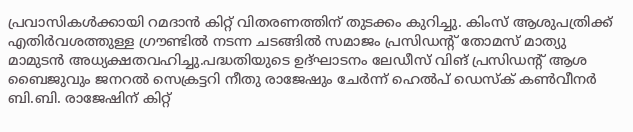പ്രവാസികൾക്കായി റമദാൻ കിറ്റ് വിതരണത്തിന് തുടക്കം കുറിച്ചു. കിംസ് ആശുപത്രിക്ക് എതിർവശത്തുള്ള ഗ്രൗണ്ടിൽ നടന്ന ചടങ്ങിൽ സമാജം പ്രസിഡന്റ് തോമസ് മാത്യു മാമുടൻ അധ്യക്ഷതവഹിച്ചു.പദ്ധതിയുടെ ഉദ്ഘാടനം ലേഡീസ് വിങ് പ്രസിഡന്റ് ആശ ബൈജുവും ജനറൽ സെക്രട്ടറി നീതു രാജേഷും ചേർന്ന് ഹെൽപ് ഡെസ്ക് കൺവീനർ ബി.ബി. രാജേഷിന് കിറ്റ്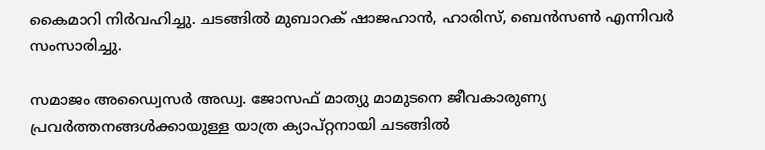കൈമാറി നിർവഹിച്ചു. ചടങ്ങിൽ മുബാറക് ഷാജഹാൻ, ഹാരിസ്, ബെൻസൺ എന്നിവർ സംസാരിച്ചു.

സമാജം അഡ്വൈസർ അഡ്വ. ജോസഫ് മാത്യു മാമുടനെ ജീവകാരുണ്യ പ്രവർത്തനങ്ങൾക്കായുള്ള യാത്ര ക്യാപ്റ്റനായി ചടങ്ങിൽ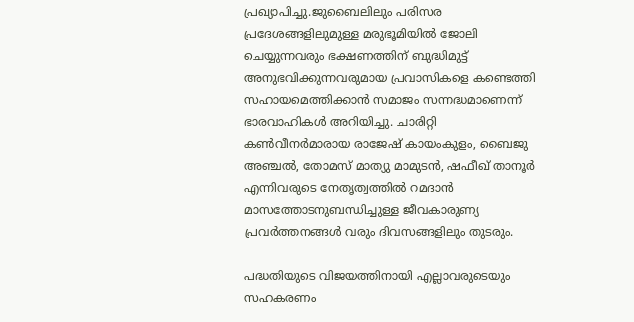പ്രഖ്യാപിച്ചു.ജുബൈലിലും പരിസര പ്രദേശങ്ങളിലുമുള്ള മരുഭൂമിയിൽ ജോലി ചെയ്യുന്നവരും ഭക്ഷണത്തിന് ബുദ്ധിമുട്ട് അനുഭവിക്കുന്നവരുമായ പ്രവാസികളെ കണ്ടെത്തി സഹായമെത്തിക്കാൻ സമാജം സന്നദ്ധമാണെന്ന് ഭാരവാഹികൾ അറിയിച്ചു. ചാരിറ്റി കൺവീനർമാരായ രാജേഷ് കായംകുളം, ബൈജു അഞ്ചൽ, തോമസ് മാത്യു മാമുടൻ, ഷഫീഖ് താനൂർ എന്നിവരുടെ നേതൃത്വത്തിൽ റമദാൻ മാസത്തോടനുബന്ധിച്ചുള്ള ജീവകാരുണ്യ പ്രവർത്തനങ്ങൾ വരും ദിവസങ്ങളിലും തുടരും.

പദ്ധതിയുടെ വിജയത്തിനായി എല്ലാവരുടെയും സഹകരണം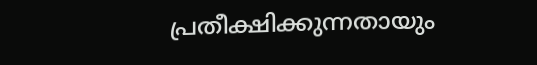പ്രതീക്ഷിക്കുന്നതായും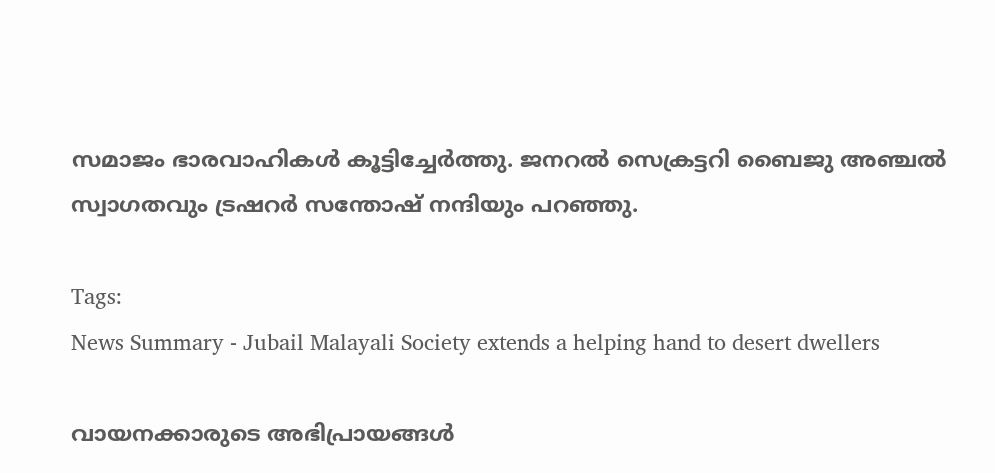സമാജം ഭാരവാഹികൾ കൂട്ടിച്ചേർത്തു. ജനറൽ സെക്രട്ടറി ബൈജു അഞ്ചൽ സ്വാഗതവും ട്രഷറർ സന്തോഷ് നന്ദിയും പറഞ്ഞു.

Tags:
News Summary - Jubail Malayali Society extends a helping hand to desert dwellers

വായനക്കാരുടെ അഭിപ്രായങ്ങള്‍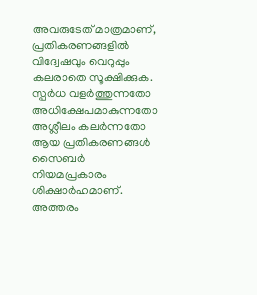അവരുടേത് മാത്രമാണ്, പ്രതികരണങ്ങളിൽ വിദ്വേഷവും വെറുപ്പും കലരാതെ സൂക്ഷിക്കുക. സ്പർധ വളർത്തുന്നതോ അധിക്ഷേപമാകുന്നതോ അശ്ലീലം കലർന്നതോ ആയ പ്രതികരണങ്ങൾ സൈബർ നിയമപ്രകാരം ശിക്ഷാർഹമാണ്. അത്തരം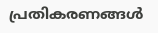പ്രതികരണങ്ങൾ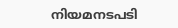നിയമനടപടി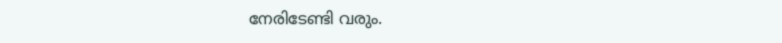നേരിടേണ്ടി വരും.